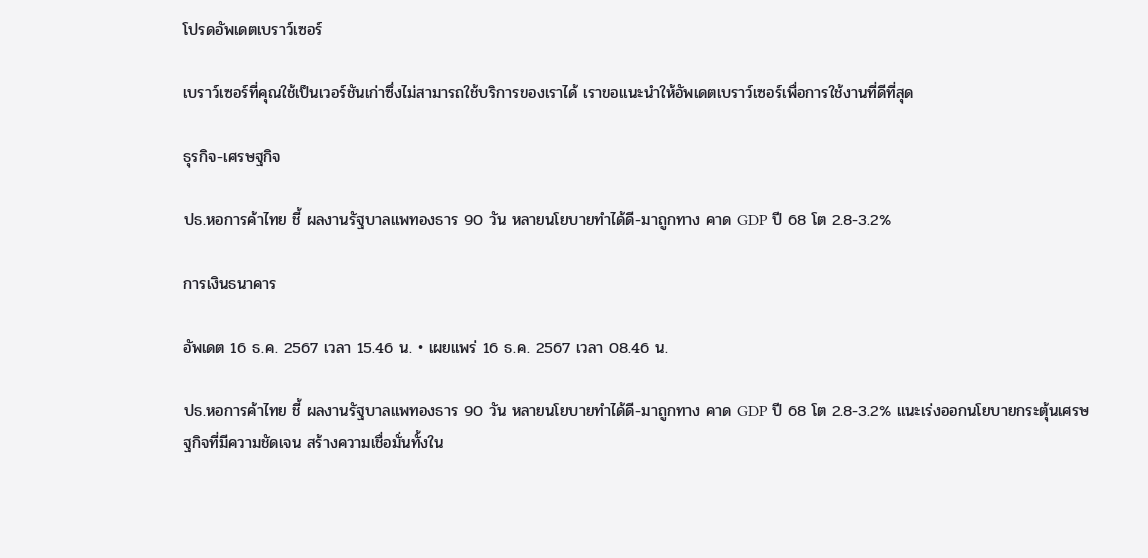โปรดอัพเดตเบราว์เซอร์

เบราว์เซอร์ที่คุณใช้เป็นเวอร์ชันเก่าซึ่งไม่สามารถใช้บริการของเราได้ เราขอแนะนำให้อัพเดตเบราว์เซอร์เพื่อการใช้งานที่ดีที่สุด

ธุรกิจ-เศรษฐกิจ

ปธ.หอการค้าไทย ชี้ ผลงานรัฐบาลแพทองธาร 90 วัน หลายนโยบายทำได้ดี-มาถูกทาง คาด GDP ปี 68 โต 2.8-3.2%

การเงินธนาคาร

อัพเดต 16 ธ.ค. 2567 เวลา 15.46 น. • เผยแพร่ 16 ธ.ค. 2567 เวลา 08.46 น.

ปธ.หอการค้าไทย ชี้ ผลงานรัฐบาลแพทองธาร 90 วัน หลายนโยบายทำได้ดี-มาถูกทาง คาด GDP ปี 68 โต 2.8-3.2% แนะเร่งออกนโยบายกระตุ้นเศรษฐกิจที่มีความชัดเจน สร้างความเชื่อมั่นทั้งใน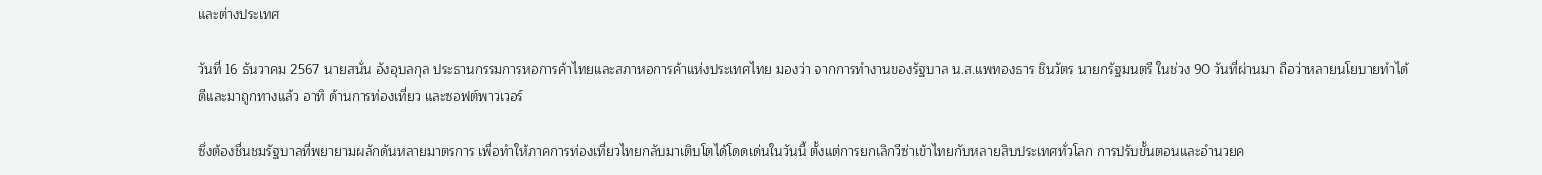และต่างประเทศ

วันที่ 16 ธันวาคม 2567 นายสนั่น อังอุบลกุล ประธานกรรมการหอการค้าไทยและสภาหอการค้าแห่งประเทศไทย มองว่า จากการทำงานของรัฐบาล น.ส.แพทองธาร ชินวัตร นายกรัฐมนตรี ในช่วง 90 วันที่ผ่านมา ถือว่าหลายนโยบายทำได้ดีและมาถูกทางแล้ว อาทิ ด้านการท่องเที่ยว และซอฟต์พาวเวอร์

ซึ่งต้องชื่นชมรัฐบาลที่พยายามผลักดันหลายมาตรการ เพื่อทำให้ภาคการท่องเที่ยวไทยกลับมาเติบโตได้โดดเด่นในวันนี้ ตั้งแต่การยกเลิกวีซ่าเข้าไทยกับหลายสิบประเทศทั่วโลก การปรับขั้นตอนและอำนวยค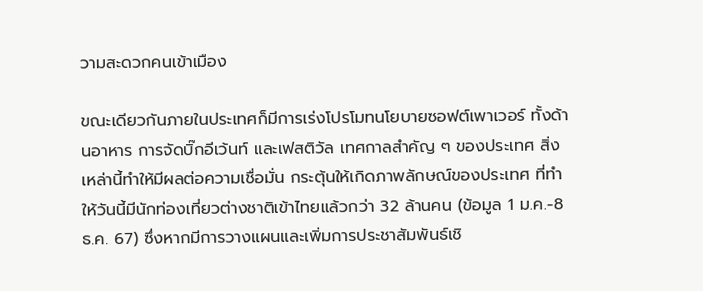วามสะดวกคนเข้าเมือง

ขณะเดียวกันภายในประเทศก็มีการเร่งโปรโมทนโยบายซอฟต์เพาเวอร์ ทั้งด้านอาหาร การจัดบิ๊กอีเว้นท์ และเฟสติวัล เทศกาลสำคัญ ๆ ของประเทศ สิ่งเหล่านี้ทำให้มีผลต่อความเชื่อมั่น กระตุ้นให้เกิดภาพลักษณ์ของประเทศ ที่ทำให้วันนี้มีนักท่องเที่ยวต่างชาติเข้าไทยแล้วกว่า 32 ล้านคน (ข้อมูล 1 ม.ค.-8 ธ.ค. 67) ซึ่งหากมีการวางแผนและเพิ่มการประชาสัมพันธ์เชิ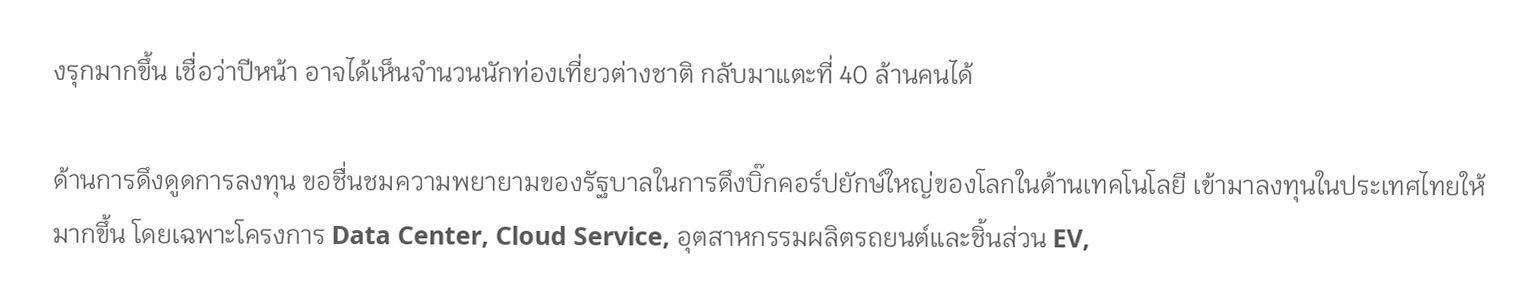งรุกมากขึ้น เชื่อว่าปีหน้า อาจได้เห็นจำนวนนักท่องเที่ยวต่างชาติ กลับมาแตะที่ 40 ล้านคนได้

ด้านการดึงดูดการลงทุน ขอชื่นชมความพยายามของรัฐบาลในการดึงบิ๊กคอร์ปยักษ์ใหญ่ของโลกในด้านเทคโนโลยี เข้ามาลงทุนในประเทศไทยให้มากขึ้น โดยเฉพาะโครงการ Data Center, Cloud Service, อุตสาหกรรมผลิตรถยนต์และชิ้นส่วน EV,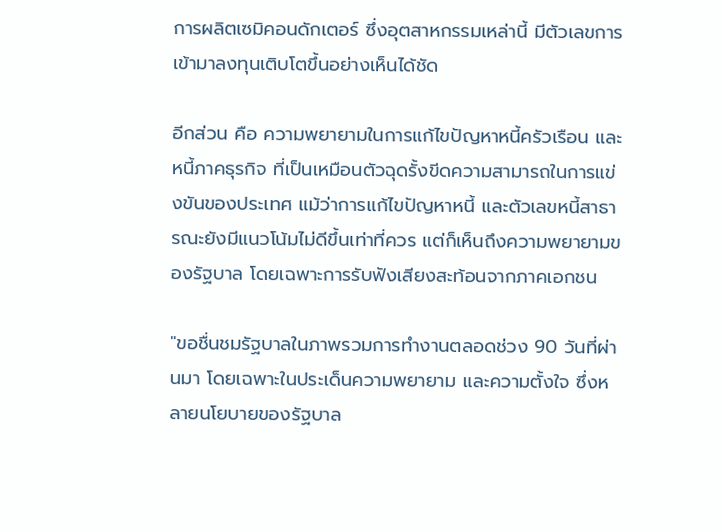การผลิตเซมิคอนดักเตอร์ ซึ่งอุตสาหกรรมเหล่านี้ มีตัวเลขการเข้ามาลงทุนเติบโตขึ้นอย่างเห็นได้ชัด

อีกส่วน คือ ความพยายามในการแก้ไขปัญหาหนี้ครัวเรือน และหนี้ภาคธุรกิจ ที่เป็นเหมือนตัวฉุดรั้งขีดความสามารถในการแข่งขันของประเทศ แม้ว่าการแก้ไขปัญหาหนี้ และตัวเลขหนี้สาธารณะยังมีแนวโน้มไม่ดีขึ้นเท่าที่ควร แต่ก็เห็นถึงความพยายามของรัฐบาล โดยเฉพาะการรับฟังเสียงสะท้อนจากภาคเอกชน

"ขอชื่นชมรัฐบาลในภาพรวมการทำงานตลอดช่วง 90 วันที่ผ่านมา โดยเฉพาะในประเด็นความพยายาม และความตั้งใจ ซึ่งหลายนโยบายของรัฐบาล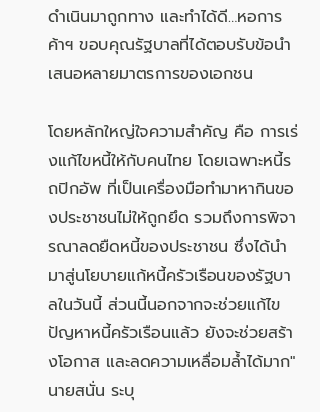ดำเนินมาถูกทาง และทำได้ดี…หอการค้าฯ ขอบคุณรัฐบาลที่ได้ตอบรับข้อนำเสนอหลายมาตรการของเอกชน

โดยหลักใหญ่ใจความสำคัญ คือ การเร่งแก้ไขหนี้ให้กับคนไทย โดยเฉพาะหนี้รถปิกอัพ ที่เป็นเครื่องมือทำมาหากินของประชาชนไม่ให้ถูกยึด รวมถึงการพิจารณาลดยืดหนี้ของประชาชน ซึ่งได้นำมาสู่นโยบายแก้หนี้ครัวเรือนของรัฐบาลในวันนี้ ส่วนนี้นอกจากจะช่วยแก้ไขปัญหาหนี้ครัวเรือนแล้ว ยังจะช่วยสร้างโอกาส และลดความเหลื่อมล้ำได้มาก" นายสนั่น ระบุ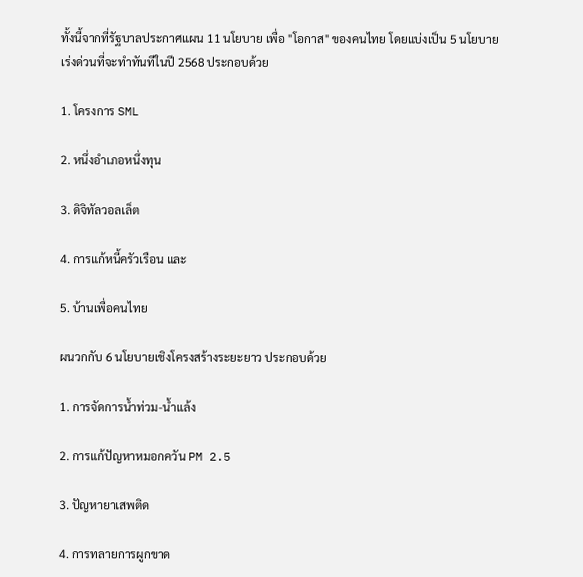ทั้งนี้จากที่รัฐบาลประกาศแผน 11 นโยบาย เพื่อ "โอกาส" ของคนไทย โดยแบ่งเป็น 5 นโยบายเร่งด่วนที่จะทำทันทีในปี 2568 ประกอบด้วย

1. โครงการ SML

2. หนึ่งอำเภอหนึ่งทุน

3. ดิจิทัลวอลเล็ต

4. การแก้หนี้ครัวเรือน และ

5. บ้านเพื่อคนไทย

ผนวกกับ 6 นโยบายเชิงโครงสร้างระยะยาว ประกอบด้วย

1. การจัดการน้ำท่วม-น้ำแล้ง

2. การแก้ปัญหาหมอกควัน PM 2.5

3. ปัญหายาเสพติด

4. การทลายการผูกขาด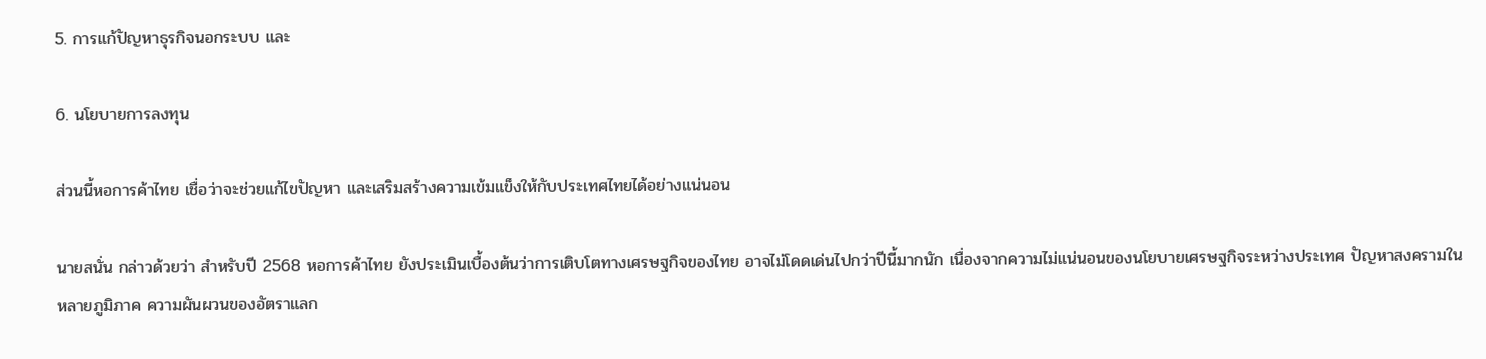5. การแก้ปัญหาธุรกิจนอกระบบ และ

6. นโยบายการลงทุน

ส่วนนี้หอการค้าไทย เชื่อว่าจะช่วยแก้ไขปัญหา และเสริมสร้างความเข้มแข็งให้กับประเทศไทยได้อย่างแน่นอน

นายสนั่น กล่าวด้วยว่า สำหรับปี 2568 หอการค้าไทย ยังประเมินเบื้องต้นว่าการเติบโตทางเศรษฐกิจของไทย อาจไม่โดดเด่นไปกว่าปีนี้มากนัก เนื่องจากความไม่แน่นอนของนโยบายเศรษฐกิจระหว่างประเทศ ปัญหาสงครามในหลายภูมิภาค ความผันผวนของอัตราแลก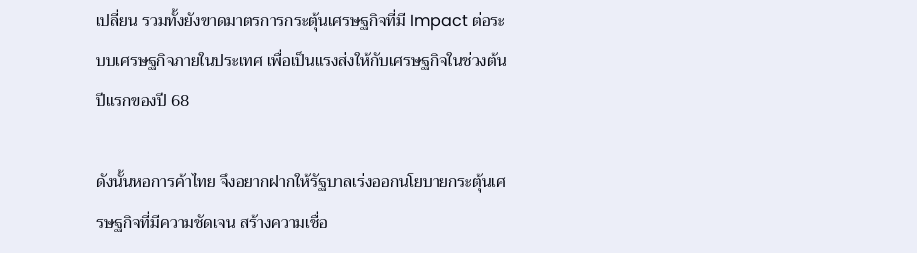เปลี่ยน รวมทั้งยังขาดมาตรการกระตุ้นเศรษฐกิจที่มี Impact ต่อระบบเศรษฐกิจภายในประเทศ เพื่อเป็นแรงส่งให้กับเศรษฐกิจในช่วงต้นปีแรกของปี 68

ดังนั้นหอการค้าไทย จึงอยากฝากให้รัฐบาลเร่งออกนโยบายกระตุ้นเศรษฐกิจที่มีความชัดเจน สร้างความเชื่อ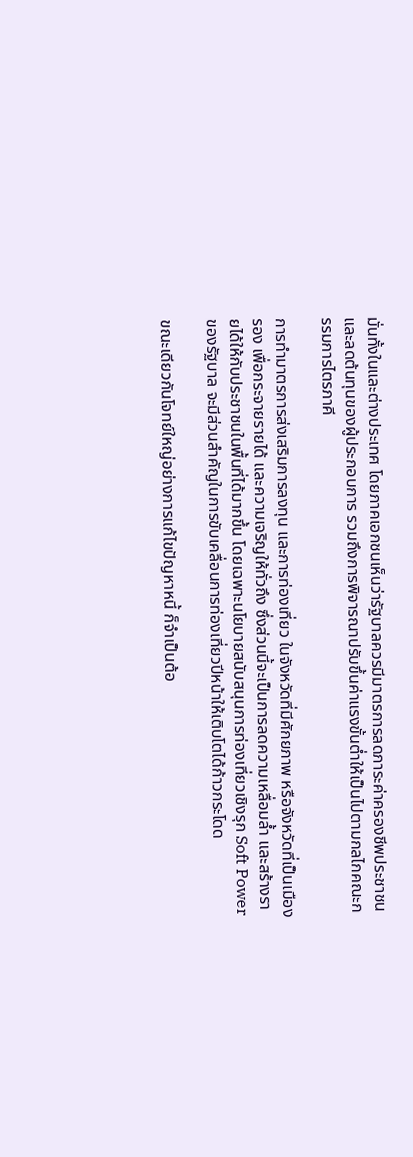มั่นทั้งในและต่างประเทศ โดยภาคเอกชนเห็นว่ารัฐบาลควรมีมาตรการลดภาระค่าครองชีพประชาชน และลดต้นทุนของผู้ประกอบการ รวมถึงการพิจารณาปรับขึ้นค่าแรงขั้นต่ำให้เป็นไปตามกลไกคณะกรรมการไตรภาคี

การทำมาตรการส่งเสริมการลงทุน และการท่องเที่ยว ในจังหวัดที่มีศักยภาพ หรือจังหวัดที่เป็นเมืองรอง เพื่อกระจายรายได้ และความเจริญให้ทั่วถึง ซึ่งส่วนนี้จะเป็นการลดความเหลื่อมล้ำ และสร้างรายได้ให้กับประชาชนในพื้นที่ได้มากขึ้น โดยเฉพาะนโยบายสนับสนุนการท่องเที่ยวเชิงรุก Soft Power ของรัฐบาล จะมีส่วนสำคัญในการขับเคลื่อนการท่องเที่ยวปีหน้าให้เติบโตได้ก้าวกระโดด

ขณะเดียวกันโจทย์ใหญ่อย่างการแก้ไขปัญหาหนี้ ก็จำเป็นต้อ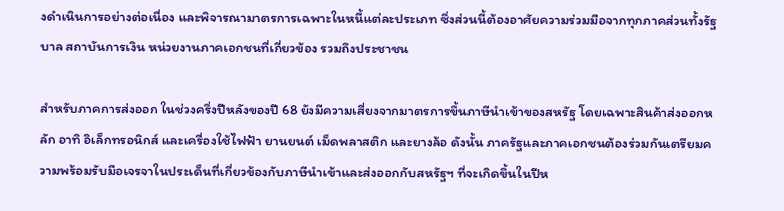งดำเนินการอย่างต่อเนื่อง และพิจารณามาตรการเฉพาะในหนี้แต่ละประเภท ซึ่งส่วนนี้ต้องอาศัยความร่วมมือจากทุกภาคส่วนทั้งรัฐบาล สถาบันการเงิน หน่วยงานภาคเอกชนที่เกี่ยวข้อง รวมถึงประชาชน

สำหรับภาคการส่งออก ในช่วงครึ่งปีหลังของปี 68 ยังมีความเสี่ยงจากมาตรการขึ้นภาษีนำเข้าของสหรัฐ โดยเฉพาะสินค้าส่งออกหลัก อาทิ อิเล็กทรอนิกส์ และเครื่องใช้ไฟฟ้า ยานยนต์ เม็ดพลาสติก และยางล้อ ดังนั้น ภาครัฐและภาคเอกชนต้องร่วมกันเตรียมความพร้อมรับมือเจรจาในประเด็นที่เกี่ยวข้องกับภาษีนำเข้าและส่งออกกับสหรัฐฯ ที่จะเกิดขึ้นในปีห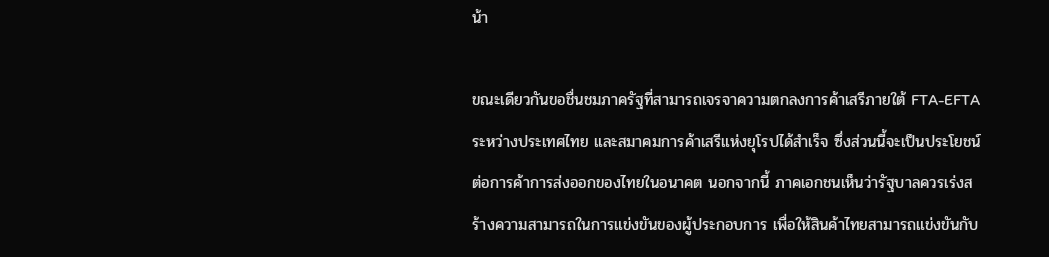น้า

ขณะเดียวกันขอชื่นชมภาครัฐที่สามารถเจรจาความตกลงการค้าเสรีภายใต้ FTA-EFTA ระหว่างประเทศไทย และสมาคมการค้าเสรีแห่งยุโรปได้สำเร็จ ซึ่งส่วนนี้จะเป็นประโยชน์ต่อการค้าการส่งออกของไทยในอนาคต นอกจากนี้ ภาคเอกชนเห็นว่ารัฐบาลควรเร่งสร้างความสามารถในการแข่งขันของผู้ประกอบการ เพื่อให้สินค้าไทยสามารถแข่งขันกับ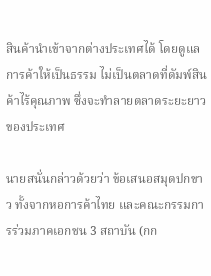สินค้านำเข้าจากต่างประเทศได้ โดยดูแลการค้าให้เป็นธรรม ไม่เป็นตลาดที่ดัมพ์สินค้าไร้คุณภาพ ซึ่งจะทำลายตลาดระยะยาวของประเทศ

นายสนั่นกล่าวด้วยว่า ข้อเสนอสมุดปกขาว ทั้งจากหอการค้าไทย และคณะกรรมการร่วมภาคเอกชน 3 สถาบัน (กก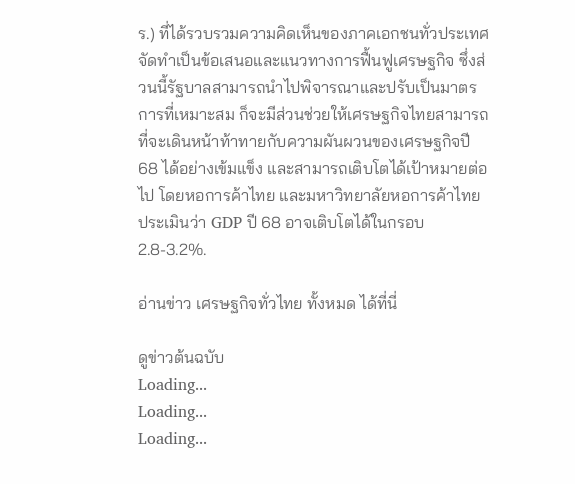ร.) ที่ได้รวบรวมความคิดเห็นของภาคเอกชนทั่วประเทศ จัดทำเป็นข้อเสนอและแนวทางการฟื้นฟูเศรษฐกิจ ซึ่งส่วนนี้รัฐบาลสามารถนำไปพิจารณาและปรับเป็นมาตรการที่เหมาะสม ก็จะมีส่วนช่วยให้เศรษฐกิจไทยสามารถที่จะเดินหน้าท้าทายกับความผันผวนของเศรษฐกิจปี 68 ได้อย่างเข้มแข็ง และสามารถเติบโตได้เป้าหมายต่อไป โดยหอการค้าไทย และมหาวิทยาลัยหอการค้าไทย ประเมินว่า GDP ปี 68 อาจเติบโตได้ในกรอบ 2.8-3.2%.

อ่านข่าว เศรษฐกิจทั่วไทย ทั้งหมด ได้ที่นี่

ดูข่าวต้นฉบับ
Loading...
Loading...
Loading...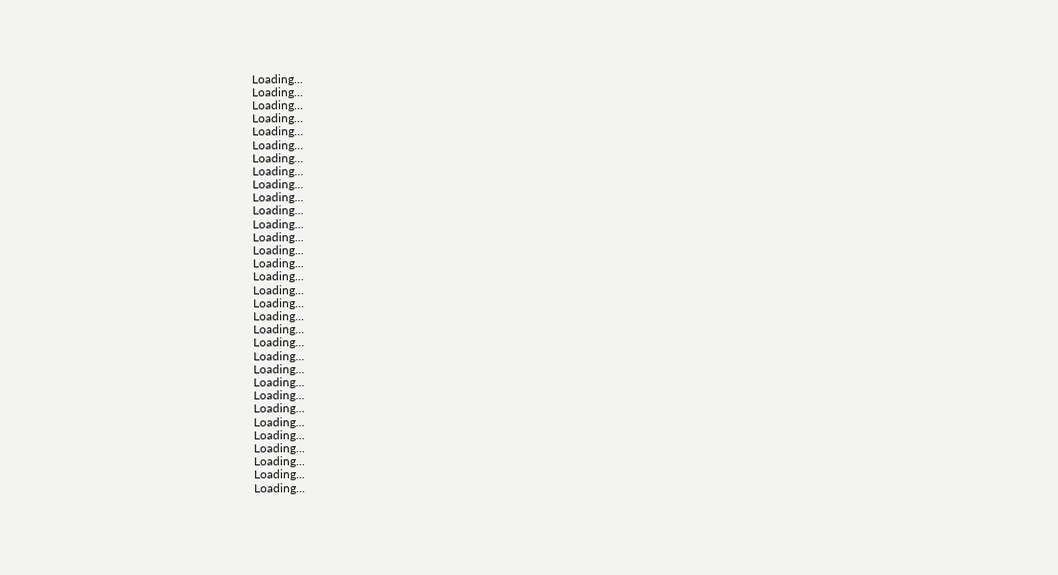Loading...
Loading...
Loading...
Loading...
Loading...
Loading...
Loading...
Loading...
Loading...
Loading...
Loading...
Loading...
Loading...
Loading...
Loading...
Loading...
Loading...
Loading...
Loading...
Loading...
Loading...
Loading...
Loading...
Loading...
Loading...
Loading...
Loading...
Loading...
Loading...
Loading...
Loading...
Loading...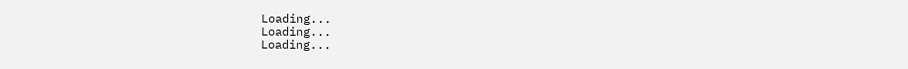Loading...
Loading...
Loading...